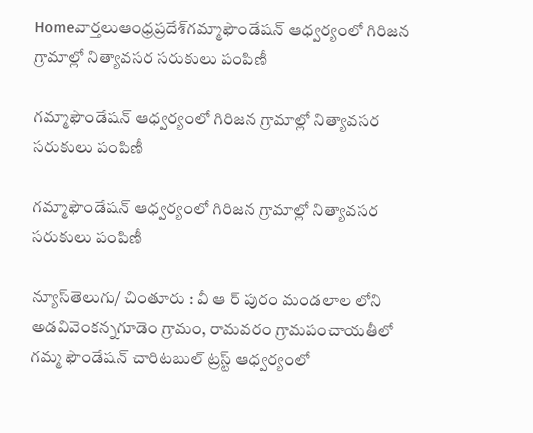Homeవార్తలుఆంధ్రప్రదేశ్‌గమ్మాఫౌండేషన్ ఆధ్వర్యంలో గిరిజన గ్రామాల్లో నిత్యావసర సరుకులు పంపిణీ

గమ్మాఫౌండేషన్ ఆధ్వర్యంలో గిరిజన గ్రామాల్లో నిత్యావసర సరుకులు పంపిణీ

గమ్మాఫౌండేషన్ ఆధ్వర్యంలో గిరిజన గ్రామాల్లో నిత్యావసర సరుకులు పంపిణీ

న్యూస్‌తెలుగు/ చింతూరు : వీ ఆ ర్ పురం మండలాల లోని అడవివెంకన్నగూడెం గ్రామం, రామవరం గ్రామపంచాయతీలో గమ్మ ఫౌండేషన్ చారిటబుల్ ట్రస్ట్ ఆధ్వర్యంలో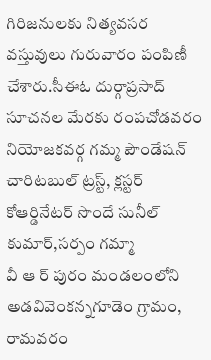గిరిజనులకు నిత్యవసర వస్తువులు గురువారం పంపిణీ చేశారు.సీఈఓ దుర్గాప్రసాద్ సూచనల మేరకు రంపచోడవరం నియోజకవర్గ గమ్మ పౌండేషన్ చారిటబుల్ ట్రస్ట్, క్లస్టర్ కోఆర్డినేటర్ సొందే సునీల్ కుమార్,సర్పం గమ్మా
వీ ఆ ర్ పురం మండలంలోని అడవివెంకన్నగూడెం గ్రామం, రామవరం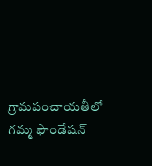గ్రామపంచాయతీలో గమ్మ ఫౌండేషన్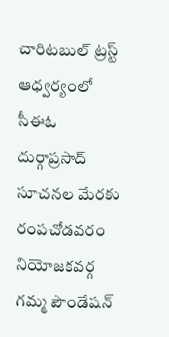చారిటబుల్ ట్రస్ట్ ఆధ్వర్యంలో సీఈఓ దుర్గాప్రసాద్ సూచనల మేరకు రంపచోడవరం నియోజకవర్గ గమ్మ పౌండేషన్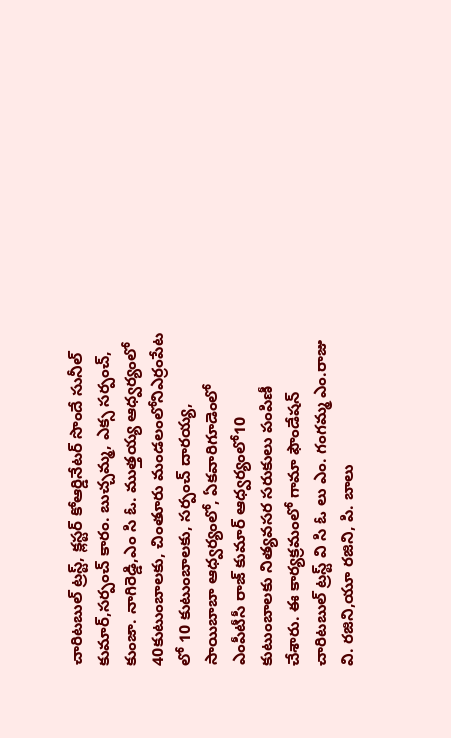చారిటబుల్ ట్రస్ట్, క్లస్టర్ కోఆర్డినేటర్ సొందే సునీల్ కుమార్,సర్పంచ్ కారం. బుచ్చమ్మ, ఎక్స సర్పంచ్, కుంజా. నాగిరెడ్డి,ఎం సి ఓ. ముత్తయ్య ఆధ్వర్యంలో 40కుటుంబాలకు, చింతూరు మండలంలోనిఎర్రంపేట లో 10 కుటుంబాలకు, సర్పంచ్ దారయ్య, సాయిబాబా ఆధ్వర్యంలో, ఏకవారిగూడెంలో ఎంపీటీసీ రాజ్ కుమార్ ఆధ్వర్యంలో10 కుటుంబాలకు నిత్యవసర సరుకులు పంపిణీ చేశారు. ఈ కార్యక్రమంలో గామా ఫౌండేషన్ చారిటబుల్ ట్రస్ట్ వి సి ఓ లు ఎం. గంగమ్మ ఎం.రాజు వి. రజిని,యూ రజిని, పి. బాలు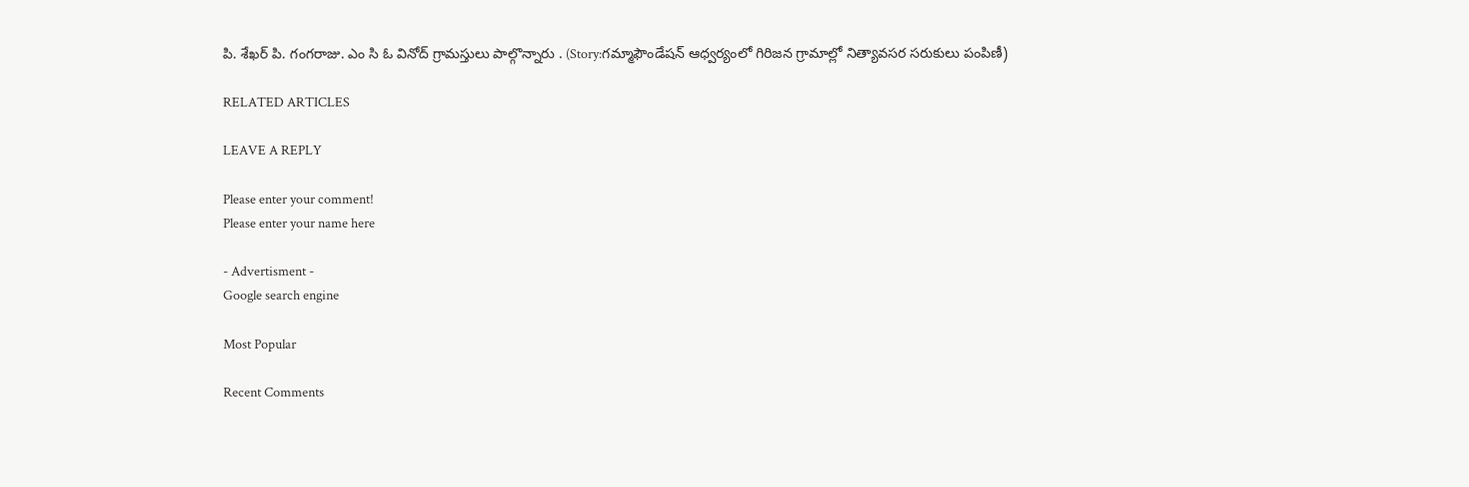పి. శేఖర్ పి. గంగరాజు. ఎం సి ఓ వినోద్ గ్రామస్తులు పాల్గొన్నారు . (Story:గమ్మాఫౌండేషన్ ఆధ్వర్యంలో గిరిజన గ్రామాల్లో నిత్యావసర సరుకులు పంపిణీ)

RELATED ARTICLES

LEAVE A REPLY

Please enter your comment!
Please enter your name here

- Advertisment -
Google search engine

Most Popular

Recent Comments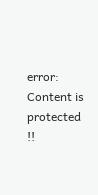error: Content is protected !!